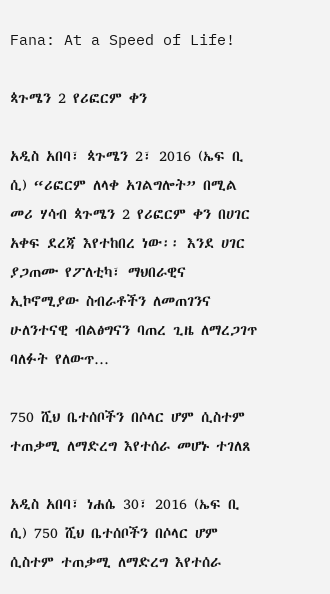Fana: At a Speed of Life!

ጳጉሜን 2 የሪፎርም ቀን

አዲስ አበባ፣ ጳጉሜን 2፣ 2016 (ኤፍ ቢ ሲ) “ሪፎርም ለላቀ አገልግሎት” በሚል መሪ ሃሳብ ጳጉሜን 2 የሪፎርም ቀን በሀገር አቀፍ ደረጃ እየተከበረ ነው፡፡ እንደ ሀገር ያጋጠሙ የፖለቲካ፣ ማህበራዊና ኢኮኖሚያው ስብራቶችን ለመጠገንና ሁለንተናዊ ብልፅግናን ባጠረ ጊዜ ለማረጋገጥ ባለፉት የለውጥ…

750 ሺህ ቤተሰቦችን በሶላር ሆም ሲስተም ተጠቃሚ ለማድረግ እየተሰራ መሆኑ ተገለጸ

አዲስ አበባ፣ ነሐሴ 30፣ 2016 (ኤፍ ቢ ሲ) 750 ሺህ ቤተሰቦችን በሶላር ሆም ሲስተም ተጠቃሚ ለማድረግ እየተሰራ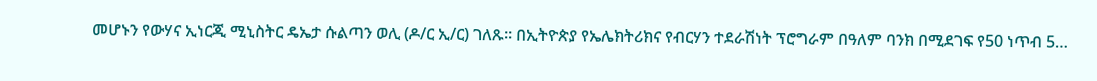መሆኑን የውሃና ኢነርጂ ሚኒስትር ዴኤታ ሱልጣን ወሊ (ዶ/ር ኢ/ር) ገለጹ፡፡ በኢትዮጵያ የኤሌክትሪክና የብርሃን ተደራሽነት ፕሮግራም በዓለም ባንክ በሚደገፍ የ50 ነጥብ 5…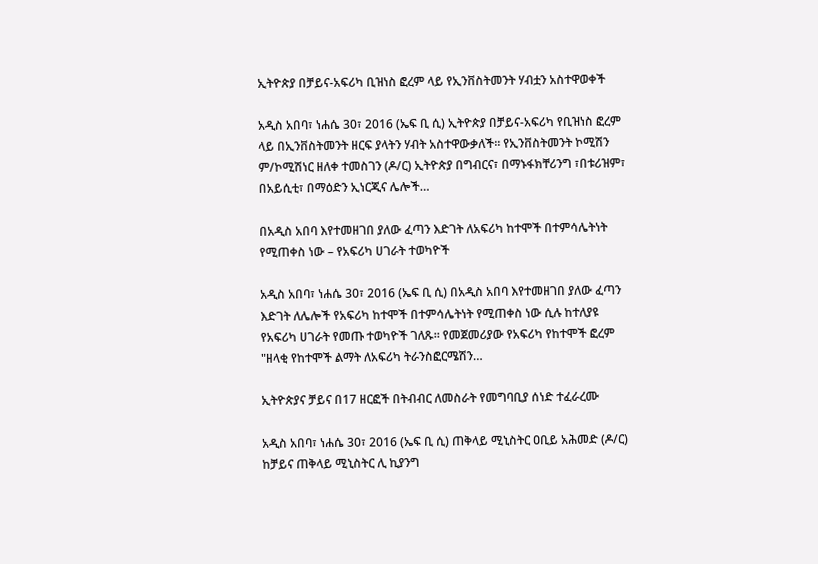ኢትዮጵያ በቻይና-አፍሪካ ቢዝነስ ፎረም ላይ የኢንቨስትመንት ሃብቷን አስተዋወቀች

አዲስ አበባ፣ ነሐሴ 30፣ 2016 (ኤፍ ቢ ሲ) ኢትዮጵያ በቻይና-አፍሪካ የቢዝነስ ፎረም ላይ በኢንቨስትመንት ዘርፍ ያላትን ሃብት አስተዋውቃለች፡፡ የኢንቨስትመንት ኮሚሽን ም/ኮሚሽነር ዘለቀ ተመስገን (ዶ/ር) ኢትዮጵያ በግብርና፣ በማኑፋክቸሪንግ ፣በቱሪዝም፣ በአይሲቲ፣ በማዕድን ኢነርጂና ሌሎች…

በአዲስ አበባ እየተመዘገበ ያለው ፈጣን እድገት ለአፍሪካ ከተሞች በተምሳሌትነት የሚጠቀስ ነው – የአፍሪካ ሀገራት ተወካዮች

አዲስ አበባ፣ ነሐሴ 30፣ 2016 (ኤፍ ቢ ሲ) በአዲስ አበባ እየተመዘገበ ያለው ፈጣን እድገት ለሌሎች የአፍሪካ ከተሞች በተምሳሌትነት የሚጠቀስ ነው ሲሉ ከተለያዩ የአፍሪካ ሀገራት የመጡ ተወካዮች ገለጹ። የመጀመሪያው የአፍሪካ የከተሞች ፎረም "ዘላቂ የከተሞች ልማት ለአፍሪካ ትራንስፎርሜሽን…

ኢትዮጵያና ቻይና በ17 ዘርፎች በትብብር ለመስራት የመግባቢያ ሰነድ ተፈራረሙ

አዲስ አበባ፣ ነሐሴ 30፣ 2016 (ኤፍ ቢ ሲ) ጠቅላይ ሚኒስትር ዐቢይ አሕመድ (ዶ/ር) ከቻይና ጠቅላይ ሚኒስትር ሊ ኪያንግ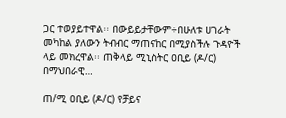ጋር ተወያይተዋል፡፡ በውይይታቸውም÷በሁለቱ ሀገራት መካከል ያለውን ትብብር ማጠናከር በሚያስችሉ ጉዳዮች ላይ መክረዋል፡፡ ጠቅላይ ሚኒስትር ዐቢይ (ዶ/ር) በማህበራዊ…

ጠ/ሚ ዐቢይ (ዶ/ር) የቻይና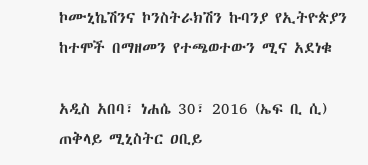ኮሙኒኬሽንና ኮንስትራክሽን ኩባንያ የኢትዮጵያን ከተሞች በማዘመን የተጫወተውን ሚና አደነቁ

አዲስ አበባ፣ ነሐሴ 30፣ 2016 (ኤፍ ቢ ሲ) ጠቅላይ ሚኒስትር ዐቢይ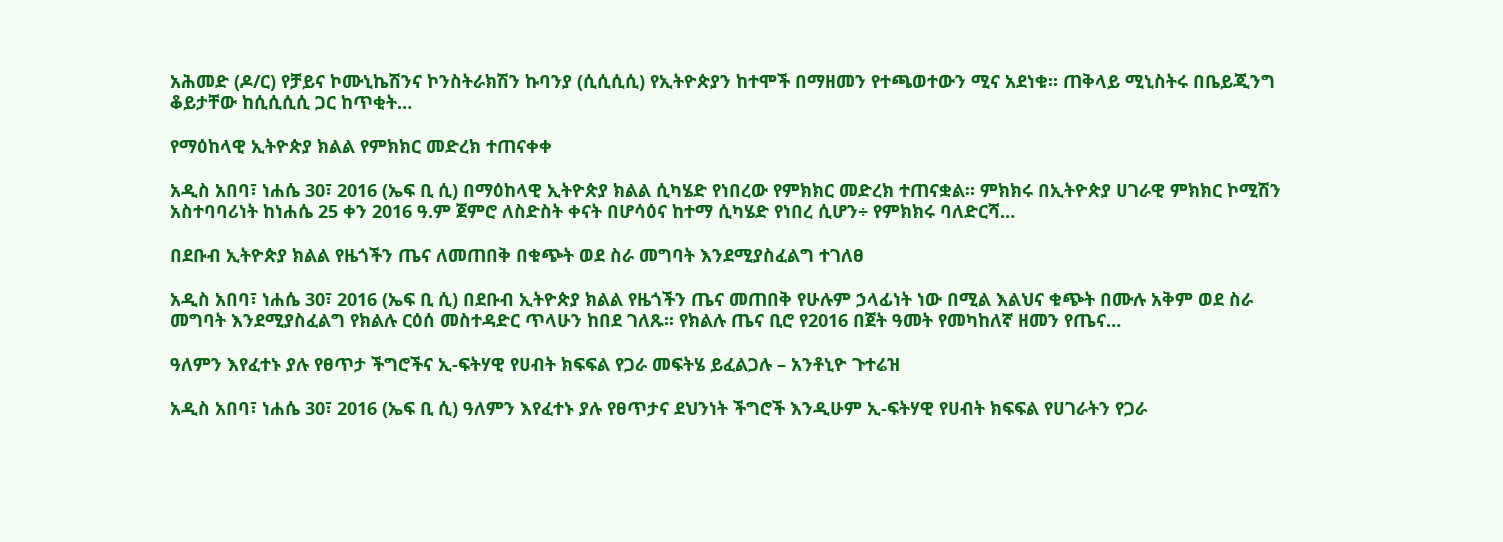አሕመድ (ዶ/ር) የቻይና ኮሙኒኬሽንና ኮንስትራክሽን ኩባንያ (ሲሲሲሲ) የኢትዮጵያን ከተሞች በማዘመን የተጫወተውን ሚና አደነቁ። ጠቅላይ ሚኒስትሩ በቤይጂንግ ቆይታቸው ከሲሲሲሲ ጋር ከጥቂት…

የማዕከላዊ ኢትዮጵያ ክልል የምክክር መድረክ ተጠናቀቀ

አዲስ አበባ፣ ነሐሴ 30፣ 2016 (ኤፍ ቢ ሲ) በማዕከላዊ ኢትዮጵያ ክልል ሲካሄድ የነበረው የምክክር መድረክ ተጠናቋል። ምክክሩ በኢትዮጵያ ሀገራዊ ምክክር ኮሚሽን አስተባባሪነት ከነሐሴ 25 ቀን 2016 ዓ.ም ጀምሮ ለስድስት ቀናት በሆሳዕና ከተማ ሲካሄድ የነበረ ሲሆን÷ የምክክሩ ባለድርሻ…

በደቡብ ኢትዮጵያ ክልል የዜጎችን ጤና ለመጠበቅ በቁጭት ወደ ስራ መግባት እንደሚያስፈልግ ተገለፀ

አዲስ አበባ፣ ነሐሴ 30፣ 2016 (ኤፍ ቢ ሲ) በደቡብ ኢትዮጵያ ክልል የዜጎችን ጤና መጠበቅ የሁሉም ኃላፊነት ነው በሚል እልህና ቁጭት በሙሉ አቅም ወደ ስራ መግባት እንደሚያስፈልግ የክልሉ ርዕሰ መስተዳድር ጥላሁን ከበደ ገለጹ፡፡ የክልሉ ጤና ቢሮ የ2016 በጀት ዓመት የመካከለኛ ዘመን የጤና…

ዓለምን እየፈተኑ ያሉ የፀጥታ ችግሮችና ኢ-ፍትሃዊ የሀብት ክፍፍል የጋራ መፍትሄ ይፈልጋሉ – አንቶኒዮ ጉተሬዝ

አዲስ አበባ፣ ነሐሴ 30፣ 2016 (ኤፍ ቢ ሲ) ዓለምን እየፈተኑ ያሉ የፀጥታና ደህንነት ችግሮች እንዲሁም ኢ-ፍትሃዊ የሀብት ክፍፍል የሀገራትን የጋራ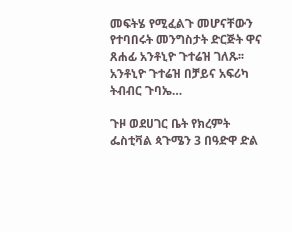መፍትሄ የሚፈልጉ መሆናቸውን የተባበሩት መንግስታት ድርጅት ዋና ጸሐፊ አንቶኒዮ ጉተሬዝ ገለጹ፡፡ አንቶኒዮ ጉተሬዝ በቻይና አፍሪካ ትብብር ጉባኤ…

ጉዞ ወደሀገር ቤት የክረምት ፌስቲቫል ጳጉሜን 3 በዓድዋ ድል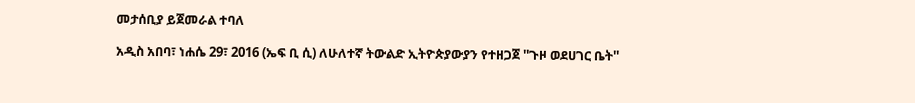መታሰቢያ ይጀመራል ተባለ

አዲስ አበባ፣ ነሐሴ 29፣ 2016 (ኤፍ ቢ ሲ) ለሁለተኛ ትውልድ ኢትዮጵያውያን የተዘጋጀ ''ጉዞ ወደሀገር ቤት''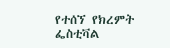የተሰኘ የክረምት ፌስቲቫል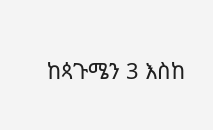ከጳጉሜን 3 እስከ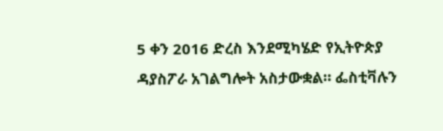5 ቀን 2016 ድረስ እንደሚካሄድ የኢትዮጵያ ዳያስፖራ አገልግሎት አስታውቋል። ፌስቲቫሉን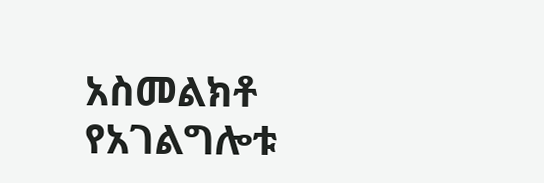አስመልክቶ የአገልግሎቱ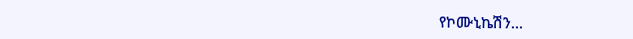የኮሙኒኬሽን…